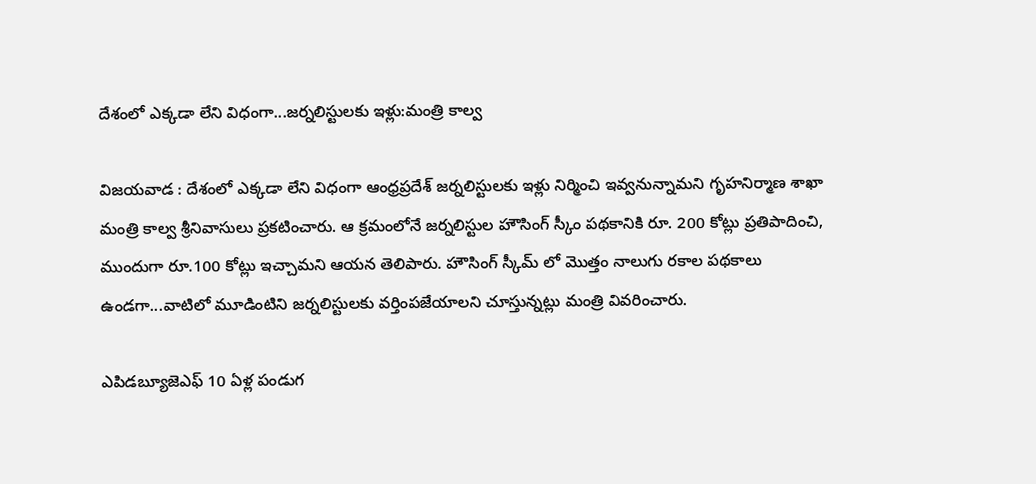దేశంలో ఎక్కడా లేని విధంగా...జర్నలిస్టులకు ఇళ్లు:మంత్రి కాల్వ

విజయవాడ : దేశంలో ఎక్కడా లేని విధంగా ఆంధ్రప్రదేశ్ జర్నలిస్టులకు ఇళ్లు నిర్మించి ఇవ్వనున్నామని గృహనిర్మాణ శాఖా మంత్రి కాల్వ శ్రీ‌నివాసులు ప్రకటించారు. ఆ క్రమంలోనే జర్నలిస్టుల హౌసింగ్‌ స్కీం పథకానికి రూ. 200 కోట్లు ప్రతిపాదించి, ముందుగా రూ.100 కోట్లు ఇచ్చామని ఆయన తెలిపారు. హౌసింగ్‌ స్కీమ్ లో మొత్తం నాలుగు రకాల పథకాలు ఉండగా...వాటిలో మూడింటిని జర్నలిస్టులకు వర్తింపజేయాలని చూస్తున్నట్లు మంత్రి వివరించారు.

ఎపిడబ్యూజెఎఫ్‌ 10 ఏళ్ల పండుగ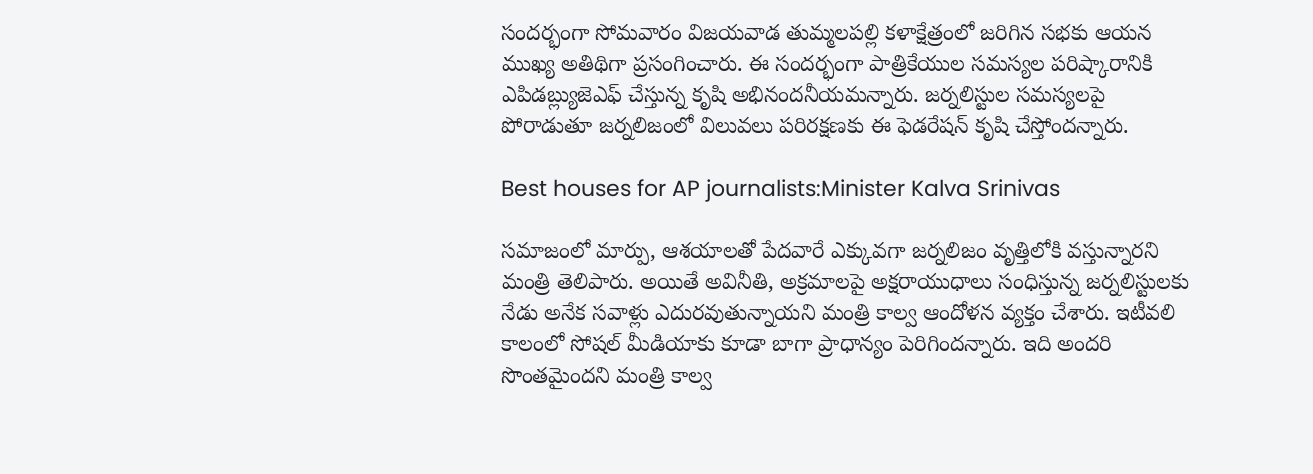సందర్భంగా సోమవారం విజయవాడ తుమ్మలపల్లి కళాక్షేత్రంలో జరిగిన సభకు ఆయన ముఖ్య అతిథిగా ప్రసంగించారు. ఈ సందర్భంగా పాత్రికేయుల సమస్యల పరిష్కారానికి ఎపిడ‌బ్ల్యుజెఎఫ్‌ చేస్తున్న కృషి అభినందనీయమన్నారు. జర్నలిస్టుల సమస్యలపై పోరాడుతూ జర్నలిజంలో విలువలు పరిరక్షణకు ఈ ఫెడరేషన్ కృషి చేస్తోందన్నారు.

Best houses for AP journalists:Minister Kalva Srinivas

సమాజంలో మార్పు, ఆశయాలతో పేదవారే ఎక్కువగా జర్నలిజం వృత్తిలోకి వస్తున్నారని మంత్రి తెలిపారు. అయితే అవినీతి, అక్రమాలపై అక్షరాయుధాలు సంధిస్తున్న జర్నలిస్టులకు నేడు అనేక సవాళ్లు ఎదురవుతున్నాయని మంత్రి కాల్వ ఆందోళన వ్యక్తం చేశారు. ఇటీవలి కాలంలో సోషల్‌ మీడియాకు కూడా బాగా ప్రాధాన్యం పెరిగిందన్నారు. ఇది అందరి సొంతమైందని మంత్రి కాల్వ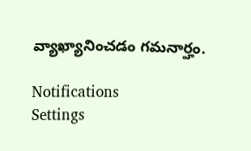వ్యాఖ్యానించడం గమనార్హం.

Notifications
Settings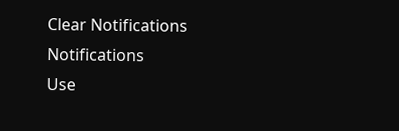Clear Notifications
Notifications
Use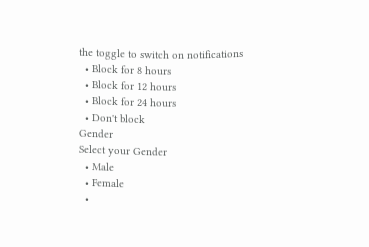the toggle to switch on notifications
  • Block for 8 hours
  • Block for 12 hours
  • Block for 24 hours
  • Don't block
Gender
Select your Gender
  • Male
  • Female
  •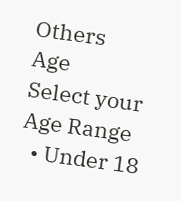Others
Age
Select your Age Range
  • Under 18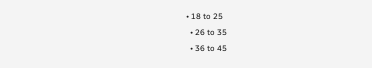• 18 to 25
  • 26 to 35
  • 36 to 45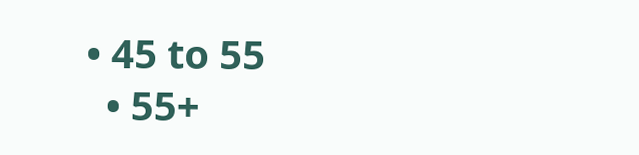• 45 to 55
  • 55+